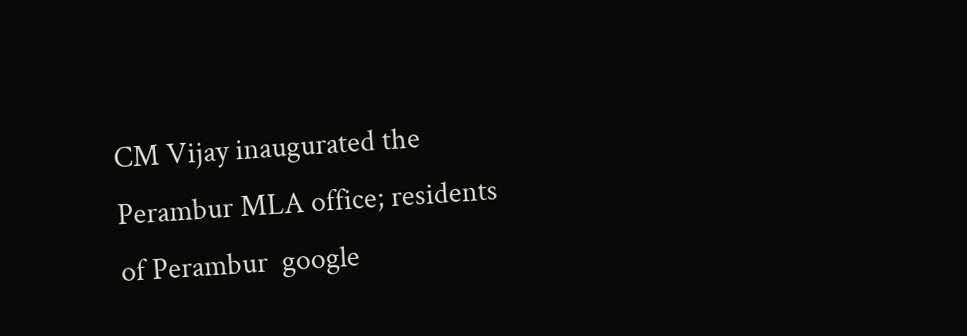CM Vijay inaugurated the Perambur MLA office; residents of Perambur  google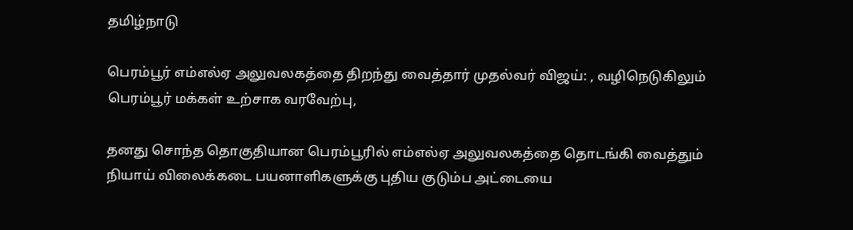தமிழ்நாடு

பெரம்பூர் எம்எல்ஏ அலுவலகத்தை திறந்து வைத்தார் முதல்வர் விஜய்: , வழிநெடுகிலும் பெரம்பூர் மக்கள் உற்சாக வரவேற்பு,

தனது சொந்த தொகுதியான பெரம்பூரில் எம்எல்ஏ அலுவலகத்தை தொடங்கி வைத்தும் நியாய் விலைக்கடை பயனாளிகளுக்கு புதிய குடும்ப அட்டையை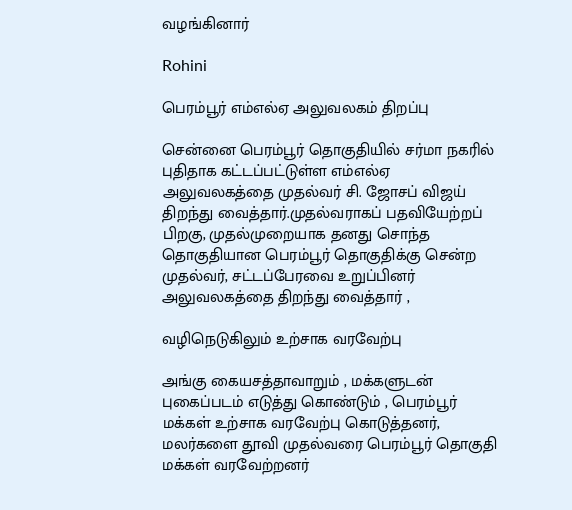வழங்கினார்

Rohini

பெரம்பூர் எம்எல்ஏ அலுவலகம் திறப்பு

சென்னை பெரம்பூர் தொகுதியில் சர்மா நகரில் புதிதாக கட்டப்பட்டுள்ள எம்எல்ஏ அலுவலகத்தை முதல்வர் சி. ஜோசப் விஜய் திறந்து வைத்தார்.முதல்வராகப் பதவியேற்றப் பிறகு, முதல்முறையாக தனது சொந்த தொகுதியான பெரம்பூர் தொகுதிக்கு சென்ற முதல்வர், சட்டப்பேரவை உறுப்பினர் அலுவலகத்தை திறந்து வைத்தார் ,

வழிநெடுகிலும் உற்சாக வரவேற்பு

அங்கு கையசத்தாவாறும் , மக்களுடன் புகைப்படம் எடுத்து கொண்டும் , பெரம்பூர் மக்கள் உற்சாக வரவேற்பு கொடுத்தனர், மலர்களை தூவி முதல்வரை பெரம்பூர் தொகுதி மக்கள் வரவேற்றனர்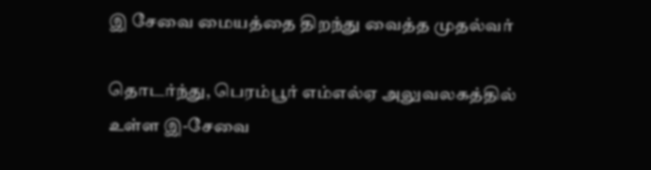இ சேவை மையத்தை திறந்து வைத்த முதல்வர்

தொடர்ந்து, பெரம்பூர் எம்எல்ஏ அலுவலகத்தில் உள்ள இ-சேவை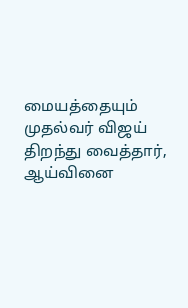மையத்தையும் முதல்வர் விஜய் திறந்து வைத்தார், ஆய்வினை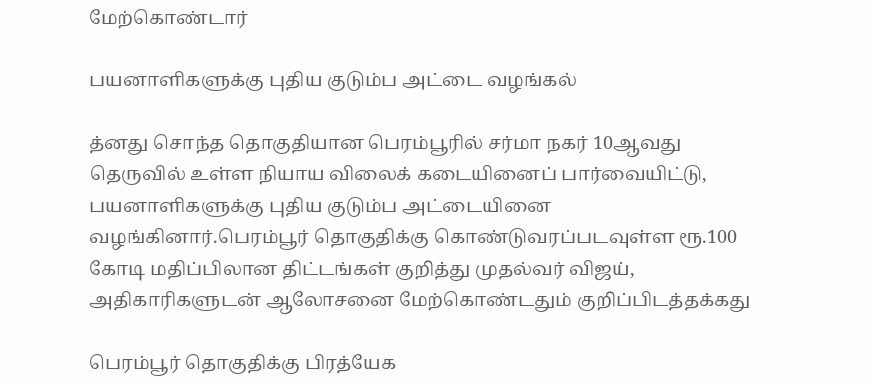மேற்கொண்டார்

பயனாளிகளுக்கு புதிய குடும்ப அட்டை வழங்கல்

த்னது சொந்த தொகுதியான பெரம்பூரில் சர்மா நகர் 10ஆவது தெருவில் உள்ள நியாய விலைக் கடையினைப் பார்வையிட்டு, பயனாளிகளுக்கு புதிய குடும்ப அட்டையினை வழங்கினார்.பெரம்பூர் தொகுதிக்கு கொண்டுவரப்படவுள்ள ரூ.100 கோடி மதிப்பிலான திட்டங்கள் குறித்து முதல்வர் விஜய், அதிகாரிகளுடன் ஆலோசனை மேற்கொண்டதும் குறிப்பிடத்தக்கது

பெரம்பூர் தொகுதிக்கு பிரத்யேக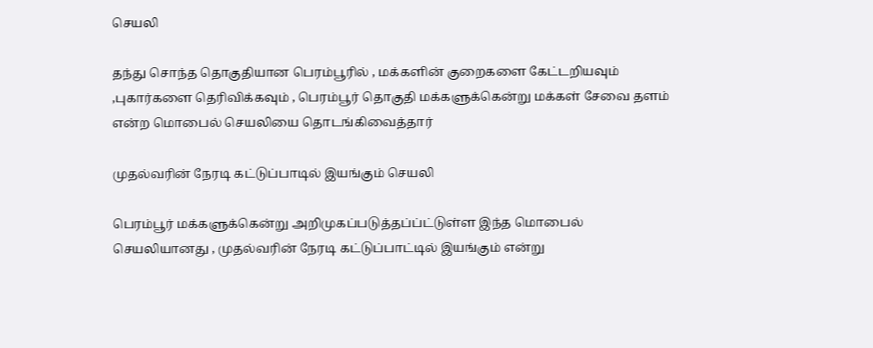செயலி

தந்து சொந்த தொகுதியான பெரம்பூரில் , மக்களின் குறைகளை கேட்டறியவும் ,புகார்களை தெரிவிக்கவும் , பெரம்பூர் தொகுதி மக்களுக்கென்று மக்கள் சேவை தளம் என்ற மொபைல் செயலியை தொடங்கிவைத்தார்

முதல்வரின் நேரடி கட்டுப்பாடில் இயங்கும் செயலி

பெரம்பூர் மக்களுக்கென்று அறிமுகப்படுத்தப்ப்ட்டுள்ள இந்த மொபைல் செயலியானது , முதல்வரின் நேரடி கட்டுப்பாட்டில் இயங்கும் என்று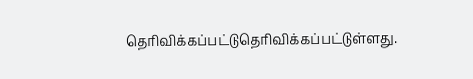தெரிவிக்கப்பட்டுதெரிவிக்கப்பட்டுள்ளது.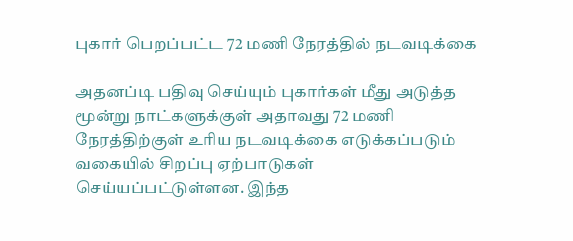புகார் பெறப்பட்ட 72 மணி நேரத்தில் நடவடிக்கை

அதனப்டி பதிவு செய்யும் புகார்கள் மீது அடுத்த மூன்று நாட்களுக்குள் அதாவது 72 மணி நேரத்திற்குள் உரிய நடவடிக்கை எடுக்கப்படும் வகையில் சிறப்பு ஏற்பாடுகள் செய்யப்பட்டுள்ளன. இந்த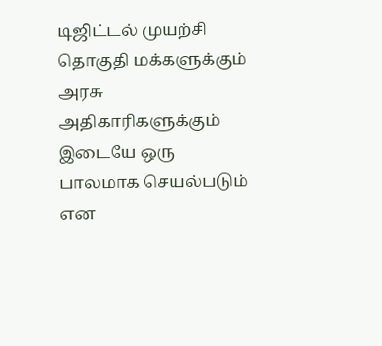டிஜிட்டல் முயற்சி தொகுதி மக்களுக்கும் அரசு அதிகாரிகளுக்கும் இடையே ஒரு பாலமாக செயல்படும் என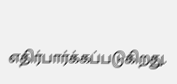எதிர்பார்க்கப்படுகிறது.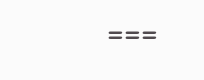===